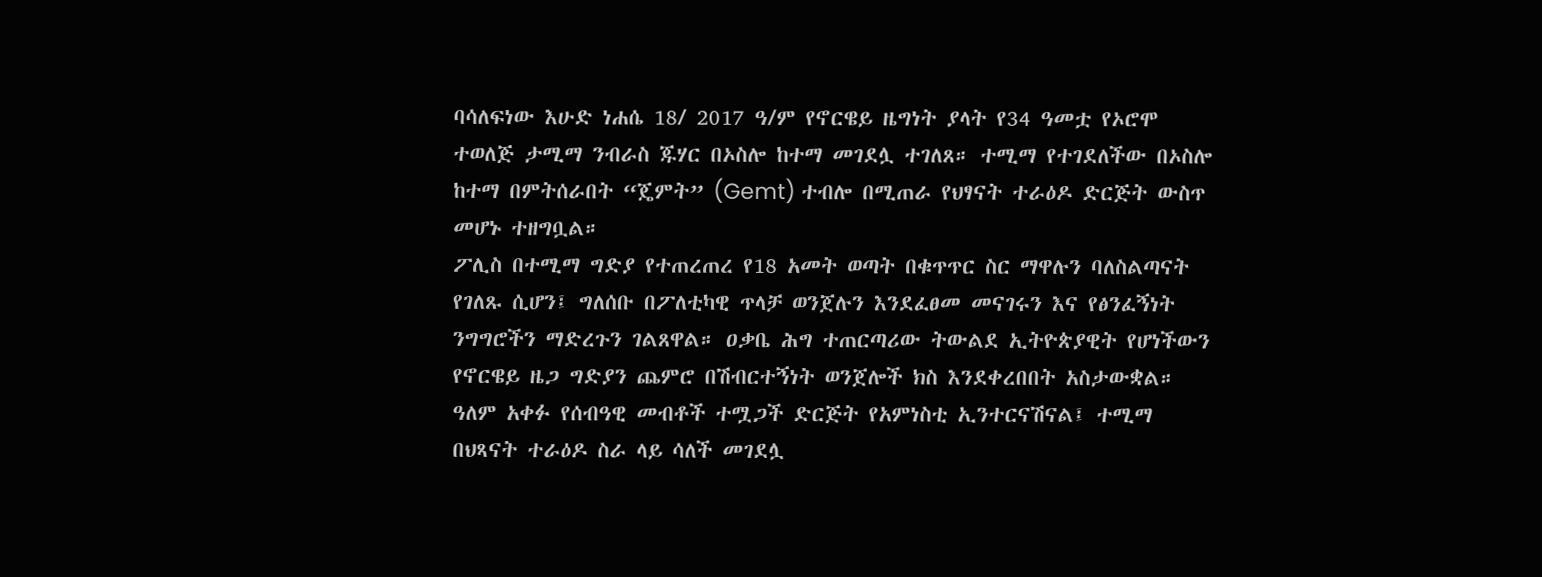ባሳለፍነው እሁድ ነሐሴ 18/ 2017 ዓ/ም የኖርዌይ ዜግነት ያላት የ34 ዓመቷ የኦሮሞ ተወለጅ ታሚማ ንብራስ ጁሃር በኦስሎ ከተማ መገደሏ ተገለጸ። ተሚማ የተገደለችው በኦስሎ ከተማ በምትሰራበት “ጄምት” (Gemt) ተብሎ በሚጠራ የህፃናት ተራዕዶ ድርጅት ውስጥ መሆኑ ተዘግቧል።
ፖሊስ በተሚማ ግድያ የተጠረጠረ የ18 አመት ወጣት በቁጥጥር ስር ማዋሉን ባለስልጣናት የገለጹ ሲሆን፤ ግለሰቡ በፖለቲካዊ ጥላቻ ወንጀሉን እንደፈፀመ መናገሩን እና የፅንፈኝነት ንግግሮችን ማድረጉን ገልጸዋል። ዐቃቤ ሕግ ተጠርጣሪው ትውልደ ኢትዮጵያዊት የሆነችውን የኖርዌይ ዜጋ ግድያን ጨምሮ በሽብርተኝነት ወንጀሎች ክስ እንደቀረበበት አስታውቋል።
ዓለም አቀፉ የሰብዓዊ መብቶች ተሟጋች ድርጅት የአምነስቲ ኢንተርናሽናል፤ ተሚማ በህጻናት ተራዕዶ ስራ ላይ ሳለች መገደሏ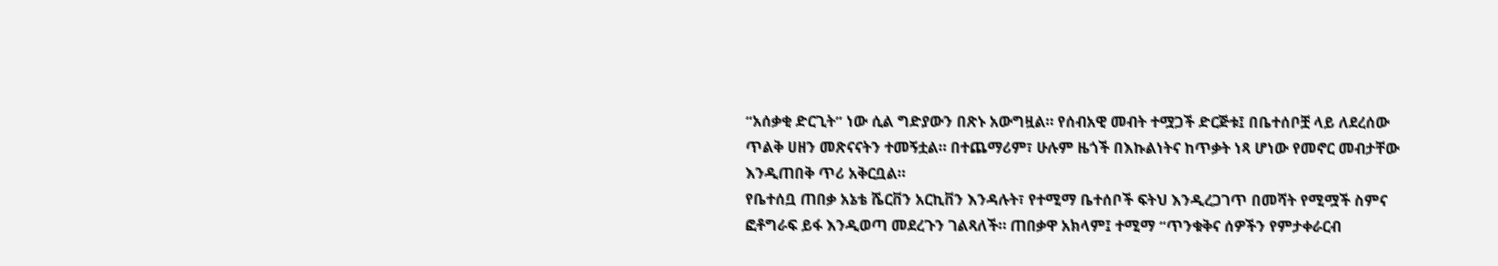“አሰቃቂ ድርጊት” ነው ሲል ግድያውን በጽኑ አውግዟል። የሰብአዊ መብት ተሟጋች ድርጅቱ፤ በቤተሰቦቿ ላይ ለደረሰው ጥልቅ ሀዘን መጽናናትን ተመኝቷል። በተጨማሪም፣ ሁሉም ዜጎች በእኩልነትና ከጥቃት ነጻ ሆነው የመኖር መብታቸው እንዲጠበቅ ጥሪ አቅርቧል።
የቤተሰቧ ጠበቃ አኔቴ ሼርቨን አርኪቨን እንዳሉት፣ የተሚማ ቤተሰቦች ፍትህ እንዲረጋገጥ በመሻት የሚሟች ስምና ፎቶግራፍ ይፋ እንዲወጣ መደረጉን ገልጻለች። ጠበቃዋ አክላም፤ ተሚማ “ጥንቁቅና ሰዎችን የምታቀራርብ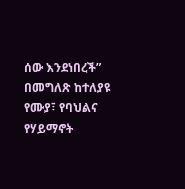ሰው እንደነበረች” በመግለጽ ከተለያዩ የሙያ፣ የባህልና የሃይማኖት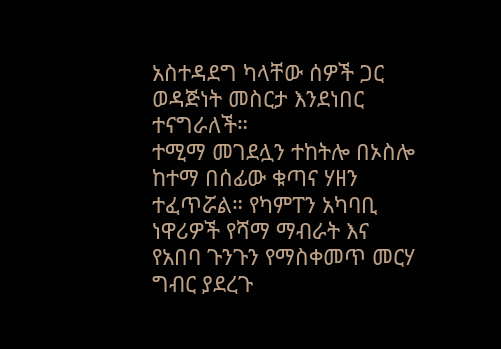አስተዳደግ ካላቸው ሰዎች ጋር ወዳጅነት መስርታ እንደነበር ተናግራለች።
ተሚማ መገደሏን ተከትሎ በኦስሎ ከተማ በሰፊው ቁጣና ሃዘን ተፈጥሯል። የካምፐን አካባቢ ነዋሪዎች የሻማ ማብራት እና የአበባ ጉንጉን የማስቀመጥ መርሃ ግብር ያደረጉ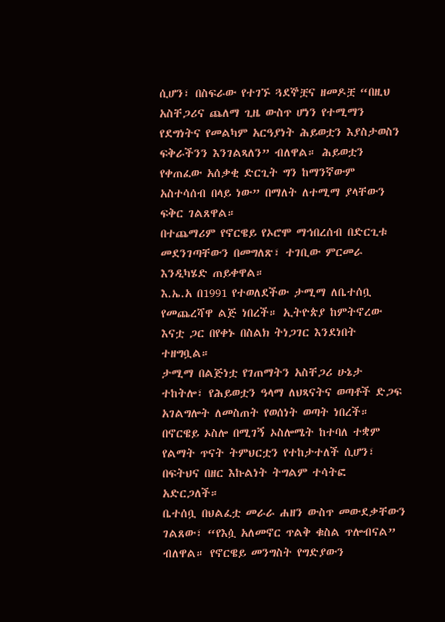ሲሆን፣ በስፍራው የተገኙ ጓደኞቿና ዘመዶቿ “በዚህ አስቸጋሪና ጨለማ ጊዜ ውስጥ ሆነን የተሚማን የደግነትና የመልካም አርዓያነት ሕይወቷን እያስታወስን ፍቅራችንን እንገልጻለን” ብለዋል። ሕይወቷን የቀጠፈው አሰቃቂ ድርጊት ግን ከማንኛውም አስተሳሰብ በላይ ነው” በማለት ለተሚማ ያላቸውን ፍቅር ገልጸዋል።
በተጨማሪም የኖርዌይ የኦሮሞ ማኅበረሰብ በድርጊቱ መደንገጣቸውን በመግለጽ፣ ተገቢው ምርመራ እንዲካሄድ ጠይቀዋል።
እ.ኤ.አ በ1991 የተወለደችው ታሚማ ለቤተሰቧ የመጨረሻዋ ልጅ ነበረች። ኢትዮጵያ ከምትኖረው እናቷ ጋር በየቀኑ በስልክ ትነጋገር እንደነበት ተዘግቧል።
ታሚማ በልጅነቷ የገጠማትን አስቸጋሪ ሁኔታ ተከትሎ፣ የሕይወቷን ዓላማ ለህጻናትና ወጣቶች ድጋፍ አገልግሎት ለመስጠት የወሰነት ወጣት ነበረች። በኖርዌይ ኦስሎ በሚገኝ ኦስሎሜት ከተባለ ተቋም የልማት ጥናት ትምህርቷን የተከታተለች ሲሆን፣ በፍትህና በዘር እኩልነት ትግልም ተሳትፎ አድርጋለች።
ቤተሰቧ በህልፈቷ መራራ ሐዘን ውስጥ መውደቃቸውን ገልጸው፣ “የእሷ አለመኖር ጥልቅ ቁስል ጥሎብናል” ብለዋል። የኖርዌይ መንግስት የግድያውን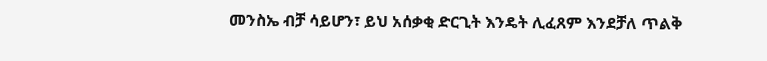መንስኤ ብቻ ሳይሆን፣ ይህ አሰቃቂ ድርጊት እንዴት ሊፈጸም እንደቻለ ጥልቅ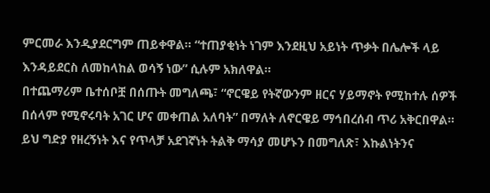ምርመራ እንዲያደርግም ጠይቀዋል። “ተጠያቂነት ነገም እንደዚህ አይነት ጥቃት በሌሎች ላይ እንዳይደርስ ለመከላከል ወሳኝ ነው” ሲሉም አክለዋል።
በተጨማሪም ቤተሰቦቿ በሰጡት መግለጫ፣ “ኖርዌይ የትኛውንም ዘርና ሃይማኖት የሚከተሉ ሰዎች በሰላም የሚኖሩባት አገር ሆና መቀጠል አለባት” በማለት ለኖርዌይ ማኅበረሰብ ጥሪ አቅርበዋል። ይህ ግድያ የዘረኝነት እና የጥላቻ አደገኛነት ትልቅ ማሳያ መሆኑን በመግለጽ፣ እኩልነትንና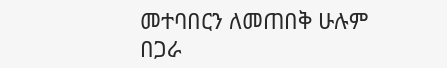መተባበርን ለመጠበቅ ሁሉም በጋራ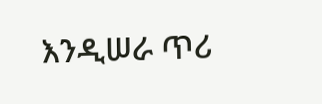እንዲሠራ ጥሪ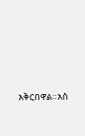አቅርበዋል።አስ